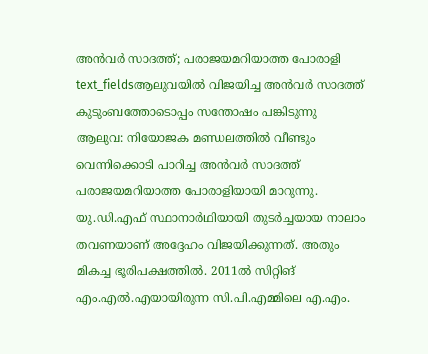അൻവർ സാദത്ത്; പരാജയമറിയാത്ത പോരാളി
text_fieldsആലുവയിൽ വിജയിച്ച അൻവർ സാദത്ത് കുടുംബത്തോടൊപ്പം സന്തോഷം പങ്കിടുന്നു
ആലുവ: നിയോജക മണ്ഡലത്തിൽ വീണ്ടും വെന്നിക്കൊടി പാറിച്ച അൻവർ സാദത്ത് പരാജയമറിയാത്ത പോരാളിയായി മാറുന്നു. യു.ഡി.എഫ് സ്ഥാനാർഥിയായി തുടർച്ചയായ നാലാം തവണയാണ് അദ്ദേഹം വിജയിക്കുന്നത്. അതും മികച്ച ഭൂരിപക്ഷത്തിൽ. 2011ൽ സിറ്റിങ് എം.എൽ.എയായിരുന്ന സി.പി.എമ്മിലെ എ.എം.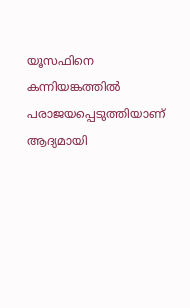യൂസഫിനെ കന്നിയങ്കത്തിൽ പരാജയപ്പെടുത്തിയാണ് ആദ്യമായി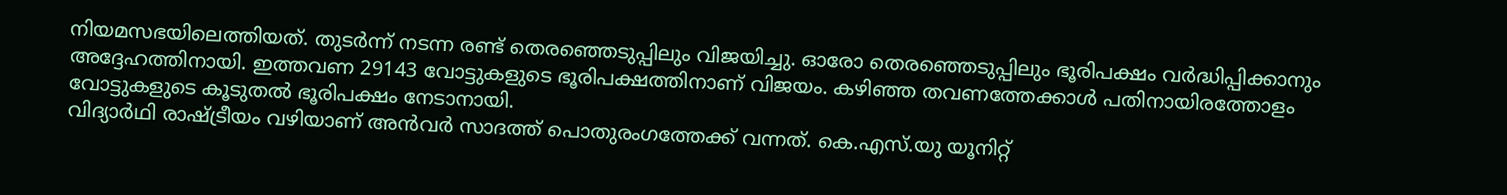നിയമസഭയിലെത്തിയത്. തുടർന്ന് നടന്ന രണ്ട് തെരഞ്ഞെടുപ്പിലും വിജയിച്ചു. ഓരോ തെരഞ്ഞെടുപ്പിലും ഭൂരിപക്ഷം വർദ്ധിപ്പിക്കാനും അദ്ദേഹത്തിനായി. ഇത്തവണ 29143 വോട്ടുകളുടെ ഭൂരിപക്ഷത്തിനാണ് വിജയം. കഴിഞ്ഞ തവണത്തേക്കാൾ പതിനായിരത്തോളം വോട്ടുകളുടെ കൂടുതൽ ഭൂരിപക്ഷം നേടാനായി.
വിദ്യാർഥി രാഷ്ട്രീയം വഴിയാണ് അൻവർ സാദത്ത് പൊതുരംഗത്തേക്ക് വന്നത്. കെ.എസ്.യു യൂനിറ്റ്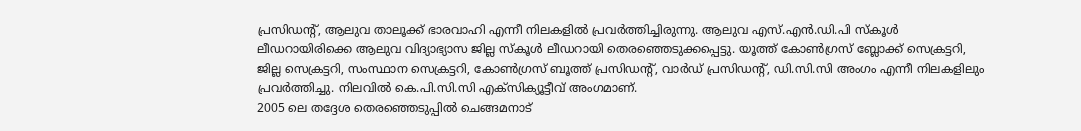പ്രസിഡന്റ്, ആലുവ താലൂക്ക് ഭാരവാഹി എന്നീ നിലകളിൽ പ്രവർത്തിച്ചിരുന്നു. ആലുവ എസ്.എൻ.ഡി.പി സ്കൂൾ ലീഡറായിരിക്കെ ആലുവ വിദ്യാഭ്യാസ ജില്ല സ്കൂൾ ലീഡറായി തെരഞ്ഞെടുക്കപ്പെട്ടു. യൂത്ത് കോൺഗ്രസ് ബ്ലോക്ക് സെക്രട്ടറി, ജില്ല സെക്രട്ടറി, സംസ്ഥാന സെക്രട്ടറി, കോൺഗ്രസ് ബൂത്ത് പ്രസിഡന്റ്, വാർഡ് പ്രസിഡന്റ്, ഡി.സി.സി അംഗം എന്നീ നിലകളിലും പ്രവർത്തിച്ചു. നിലവിൽ കെ.പി.സി.സി എക്സിക്യൂട്ടീവ് അംഗമാണ്.
2005 ലെ തദ്ദേശ തെരഞ്ഞെടുപ്പിൽ ചെങ്ങമനാട്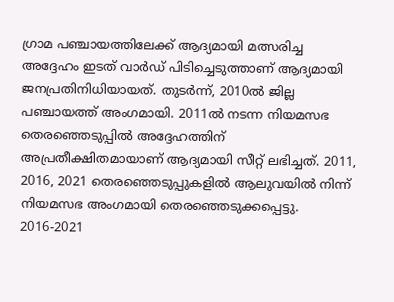ഗ്രാമ പഞ്ചായത്തിലേക്ക് ആദ്യമായി മത്സരിച്ച അദ്ദേഹം ഇടത് വാർഡ് പിടിച്ചെടുത്താണ് ആദ്യമായി ജനപ്രതിനിധിയായത്. തുടർന്ന്, 2010ൽ ജില്ല പഞ്ചായത്ത് അംഗമായി. 2011ൽ നടന്ന നിയമസഭ തെരഞ്ഞെടുപ്പിൽ അദ്ദേഹത്തിന് അപ്രതീക്ഷിതമായാണ് ആദ്യമായി സീറ്റ് ലഭിച്ചത്. 2011, 2016, 2021 തെരഞ്ഞെടുപ്പുകളിൽ ആലുവയിൽ നിന്ന് നിയമസഭ അംഗമായി തെരഞ്ഞെടുക്കപ്പെട്ടു. 2016-2021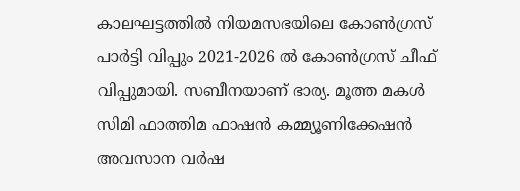കാലഘട്ടത്തിൽ നിയമസഭയിലെ കോൺഗ്രസ് പാർട്ടി വിപ്പും 2021-2026 ൽ കോൺഗ്രസ് ചീഫ് വിപ്പുമായി. സബീനയാണ് ഭാര്യ. മൂത്ത മകൾ സിമി ഫാത്തിമ ഫാഷൻ കമ്മ്യൂണിക്കേഷൻ അവസാന വർഷ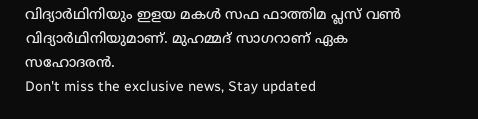വിദ്യാർഥിനിയും ഇളയ മകൾ സഫ ഫാത്തിമ പ്ലസ് വൺ വിദ്യാർഥിനിയുമാണ്. മുഹമ്മദ് സാഗറാണ് ഏക സഹോദരൻ.
Don't miss the exclusive news, Stay updated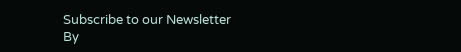Subscribe to our Newsletter
By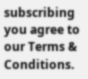subscribing you agree to our Terms & Conditions.